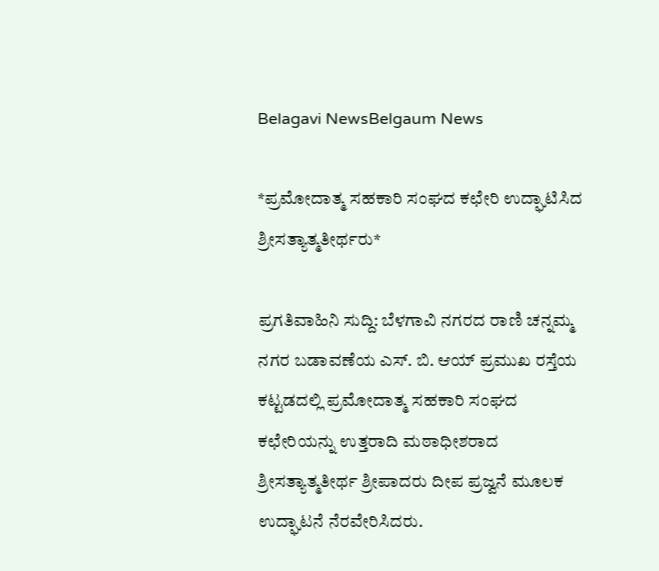Belagavi NewsBelgaum News

*ಪ್ರಮೋದಾತ್ಮ ಸಹಕಾರಿ ಸಂಘದ ಕಛೇರಿ ಉದ್ಘಾಟಿಸಿದ ಶ್ರೀಸತ್ಯಾತ್ಮತೀರ್ಥರು*

ಪ್ರಗತಿವಾಹಿನಿ ಸುದ್ದಿ: ಬೆಳಗಾವಿ ನಗರದ ರಾಣಿ ಚನ್ನಮ್ಮ ನಗರ ಬಡಾವಣೆಯ ಎಸ್. ಬಿ. ಆಯ್ ಪ್ರಮುಖ ರಸ್ತೆಯ ಕಟ್ಟಡದಲ್ಲಿ ಪ್ರಮೋದಾತ್ಮ ಸಹಕಾರಿ ಸಂಘದ ಕಛೇರಿಯನ್ನು ಉತ್ತರಾದಿ ಮಠಾಧೀಶರಾದ ಶ್ರೀಸತ್ಯಾತ್ಮತೀರ್ಥ ಶ್ರೀಪಾದರು ದೀಪ ಪ್ರಜ್ವನೆ ಮೂಲಕ ಉದ್ಘಾಟನೆ ನೆರವೇರಿಸಿದರು.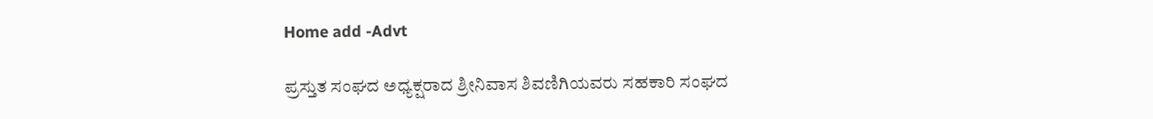Home add -Advt

ಪ್ರಸ್ತುತ ಸಂಘದ ಅಧ್ಯಕ್ಷರಾದ ಶ್ರೀನಿವಾಸ ಶಿವಣಿಗಿಯವರು ಸಹಕಾರಿ ಸಂಘದ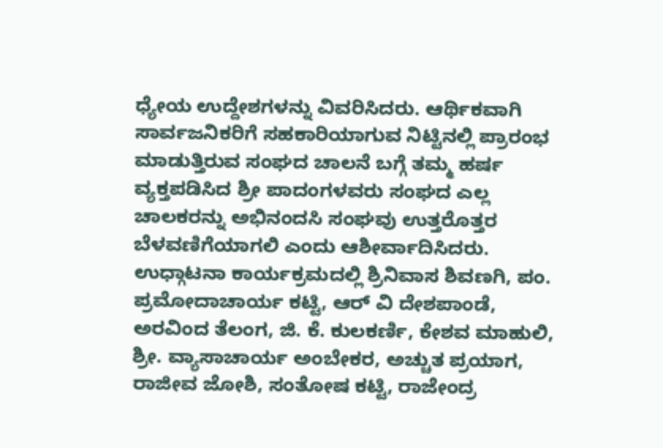ಧ್ಯೇಯ ಉದ್ದೇಶಗಳನ್ನು ವಿವರಿಸಿದರು. ಆರ್ಥಿಕವಾಗಿ ಸಾರ್ವಜನಿಕರಿಗೆ ಸಹಕಾರಿಯಾಗುವ ನಿಟ್ಟಿನಲ್ಲಿ ಪ್ರಾರಂಭ ಮಾಡುತ್ತಿರುವ ಸಂಘದ ಚಾಲನೆ ಬಗ್ಗೆ ತಮ್ಮ ಹರ್ಷ ವ್ಯಕ್ತಪಡಿಸಿದ ಶ್ರೀ ಪಾದಂಗಳವರು ಸಂಘದ ಎಲ್ಲ ಚಾಲಕರನ್ನು ಅಭಿನಂದಸಿ ಸಂಘವು ಉತ್ತರೊತ್ತರ ಬೆಳವಣಿಗೆಯಾಗಲಿ ಎಂದು ಆಶೀರ್ವಾದಿಸಿದರು. ಉಧ್ಗಾಟನಾ ಕಾರ್ಯಕ್ರಮದಲ್ಲಿ ಶ್ರಿನಿವಾಸ ಶಿವಣಗಿ, ಪಂ. ಪ್ರಮೋದಾಚಾರ್ಯ ಕಟ್ಟಿ, ಆರ್ ವಿ ದೇಶಪಾಂಡೆ, ಅರವಿಂದ ತೆಲಂಗ, ಜಿ. ಕೆ. ಕುಲಕರ್ಣಿ, ಕೇಶವ ಮಾಹುಲಿ, ಶ್ರೀ. ವ್ಯಾಸಾಚಾರ್ಯ ಅಂಬೇಕರ, ಅಚ್ಚುತ ಪ್ರಯಾಗ, ರಾಜೀವ ಜೋಶಿ, ಸಂತೋಷ ಕಟ್ಟಿ, ರಾಜೇಂದ್ರ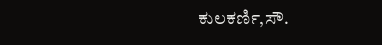ಕುಲಕರ್ಣಿ,ಸೌ.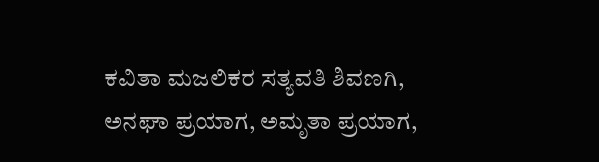ಕವಿತಾ ಮಜಲಿಕರ ಸತ್ಯವತಿ ಶಿವಣಗಿ, ಅನಘಾ ಪ್ರಯಾಗ, ಅಮೃತಾ ಪ್ರಯಾಗ,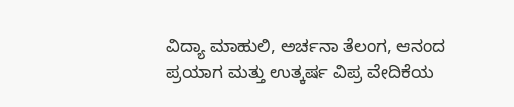ವಿದ್ಯಾ ಮಾಹುಲಿ, ಅರ್ಚನಾ ತೆಲಂಗ, ಆನಂದ ಪ್ರಯಾಗ ಮತ್ತು ಉತ್ಕರ್ಷ ವಿಪ್ರ ವೇದಿಕೆಯ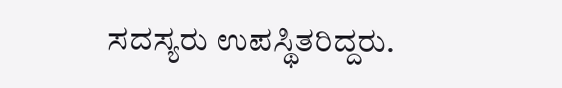ಸದಸ್ಯರು ಉಪಸ್ಥಿತರಿದ್ದರು.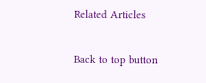Related Articles

Back to top button